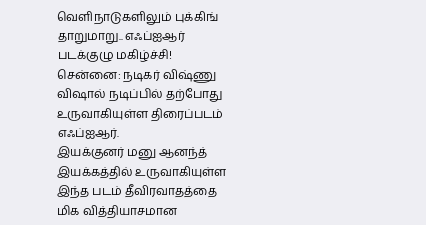வெளிநாடுகளிலும் புக்கிங் தாறுமாறு.. எஃப்ஐஆர் படக்குழு மகிழ்ச்சி!
சென்னை: நடிகர் விஷ்ணு விஷால் நடிப்பில் தற்போது உருவாகியுள்ள திரைப்படம் எஃப்ஐஆர்.
இயக்குனர் மனு ஆனந்த் இயக்கத்தில் உருவாகியுள்ள இந்த படம் தீவிரவாதத்தை மிக வித்தியாசமான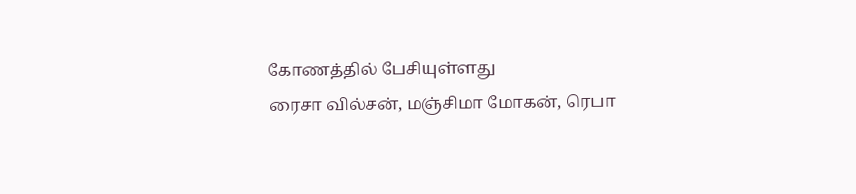கோணத்தில் பேசியுள்ளது
ரைசா வில்சன், மஞ்சிமா மோகன், ரெபா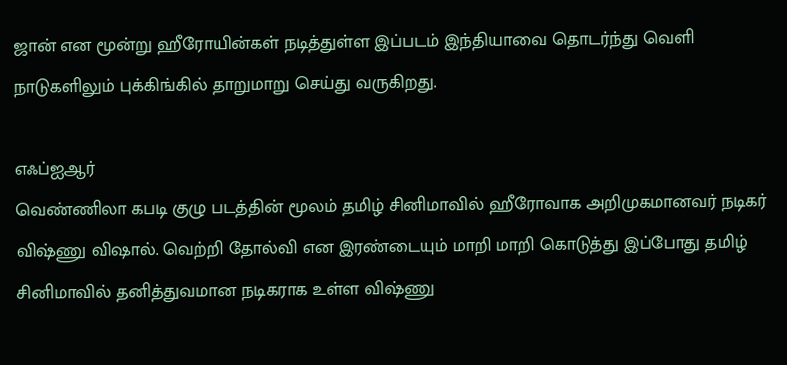ஜான் என மூன்று ஹீரோயின்கள் நடித்துள்ள இப்படம் இந்தியாவை தொடர்ந்து வெளி நாடுகளிலும் புக்கிங்கில் தாறுமாறு செய்து வருகிறது.

எஃப்ஐஆர்
வெண்ணிலா கபடி குழு படத்தின் மூலம் தமிழ் சினிமாவில் ஹீரோவாக அறிமுகமானவர் நடிகர் விஷ்ணு விஷால். வெற்றி தோல்வி என இரண்டையும் மாறி மாறி கொடுத்து இப்போது தமிழ் சினிமாவில் தனித்துவமான நடிகராக உள்ள விஷ்ணு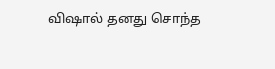விஷால் தனது சொந்த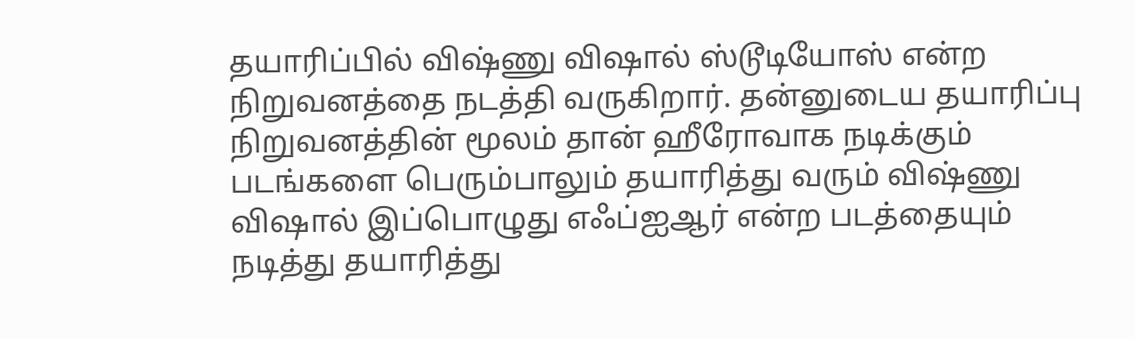தயாரிப்பில் விஷ்ணு விஷால் ஸ்டூடியோஸ் என்ற நிறுவனத்தை நடத்தி வருகிறார். தன்னுடைய தயாரிப்பு நிறுவனத்தின் மூலம் தான் ஹீரோவாக நடிக்கும் படங்களை பெரும்பாலும் தயாரித்து வரும் விஷ்ணு விஷால் இப்பொழுது எஃப்ஐஆர் என்ற படத்தையும் நடித்து தயாரித்து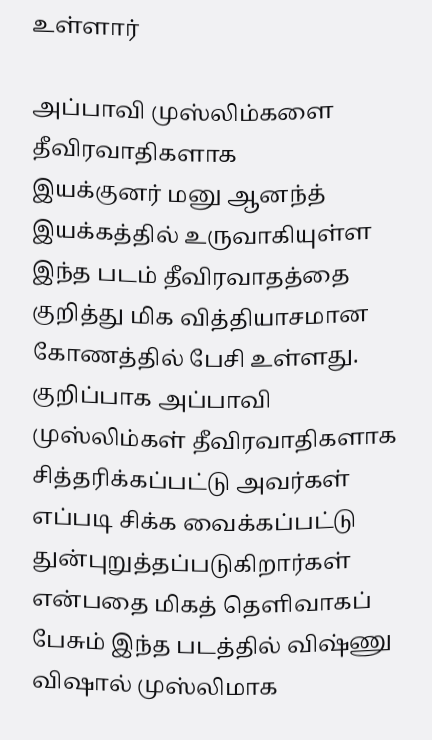உள்ளார்

அப்பாவி முஸ்லிம்களை தீவிரவாதிகளாக
இயக்குனர் மனு ஆனந்த் இயக்கத்தில் உருவாகியுள்ள இந்த படம் தீவிரவாதத்தை குறித்து மிக வித்தியாசமான கோணத்தில் பேசி உள்ளது. குறிப்பாக அப்பாவி முஸ்லிம்கள் தீவிரவாதிகளாக சித்தரிக்கப்பட்டு அவர்கள் எப்படி சிக்க வைக்கப்பட்டு துன்புறுத்தப்படுகிறார்கள் என்பதை மிகத் தெளிவாகப் பேசும் இந்த படத்தில் விஷ்ணு விஷால் முஸ்லிமாக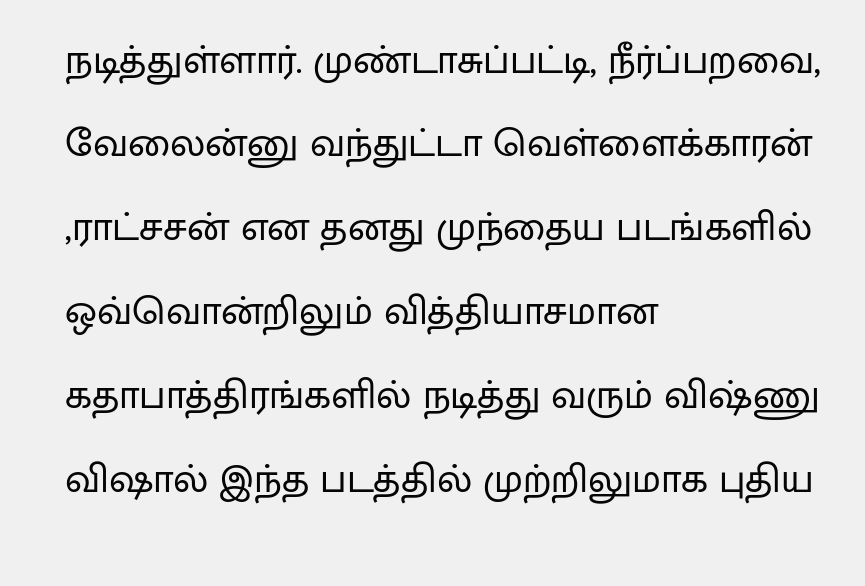நடித்துள்ளார். முண்டாசுப்பட்டி, நீர்ப்பறவை, வேலைன்னு வந்துட்டா வெள்ளைக்காரன் ,ராட்சசன் என தனது முந்தைய படங்களில் ஒவ்வொன்றிலும் வித்தியாசமான கதாபாத்திரங்களில் நடித்து வரும் விஷ்ணு விஷால் இந்த படத்தில் முற்றிலுமாக புதிய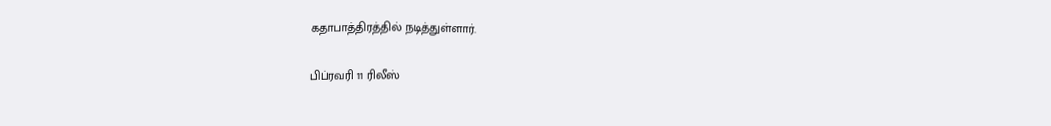கதாபாத்திரத்தில் நடித்துள்ளார்.

பிப்ரவரி 11 ரிலீஸ்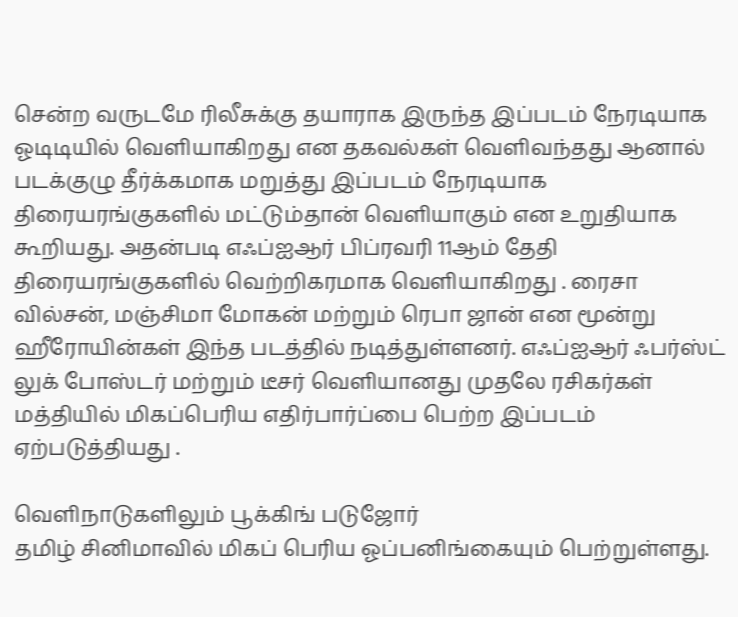சென்ற வருடமே ரிலீசுக்கு தயாராக இருந்த இப்படம் நேரடியாக ஓடிடியில் வெளியாகிறது என தகவல்கள் வெளிவந்தது ஆனால் படக்குழு தீர்க்கமாக மறுத்து இப்படம் நேரடியாக திரையரங்குகளில் மட்டும்தான் வெளியாகும் என உறுதியாக கூறியது. அதன்படி எஃப்ஐஆர் பிப்ரவரி 11ஆம் தேதி திரையரங்குகளில் வெற்றிகரமாக வெளியாகிறது . ரைசா வில்சன், மஞ்சிமா மோகன் மற்றும் ரெபா ஜான் என மூன்று ஹீரோயின்கள் இந்த படத்தில் நடித்துள்ளனர். எஃப்ஐஆர் ஃபர்ஸ்ட் லுக் போஸ்டர் மற்றும் டீசர் வெளியானது முதலே ரசிகர்கள் மத்தியில் மிகப்பெரிய எதிர்பார்ப்பை பெற்ற இப்படம் ஏற்படுத்தியது .

வெளிநாடுகளிலும் பூக்கிங் படுஜோர்
தமிழ் சினிமாவில் மிகப் பெரிய ஓப்பனிங்கையும் பெற்றுள்ளது.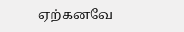ஏற்கனவே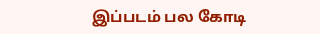இப்படம் பல கோடி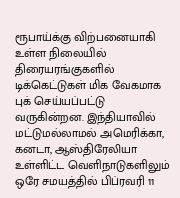ரூபாய்க்கு விற்பனையாகி உள்ள நிலையில் திரையரங்குகளில் டிக்கெட்டுகள் மிக வேகமாக புக் செய்யப்பட்டு வருகின்றன. இந்தியாவில் மட்டுமல்லாமல் அமெரிக்கா, கனடா, ஆஸ்திரேலியா உள்ளிட்ட வெளிநாடுகளிலும் ஒரே சமயத்தில் பிப்ரவரி 11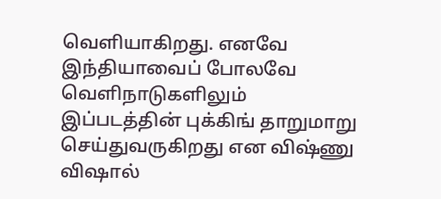வெளியாகிறது. எனவே இந்தியாவைப் போலவே வெளிநாடுகளிலும் இப்படத்தின் புக்கிங் தாறுமாறு செய்துவருகிறது என விஷ்ணு விஷால்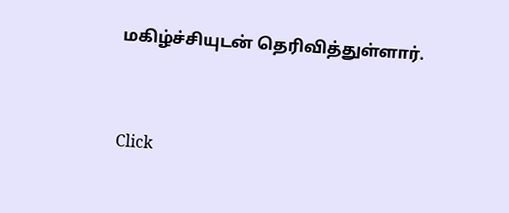மகிழ்ச்சியுடன் தெரிவித்துள்ளார்.


Click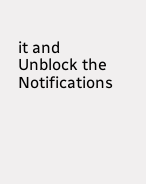it and Unblock the Notifications